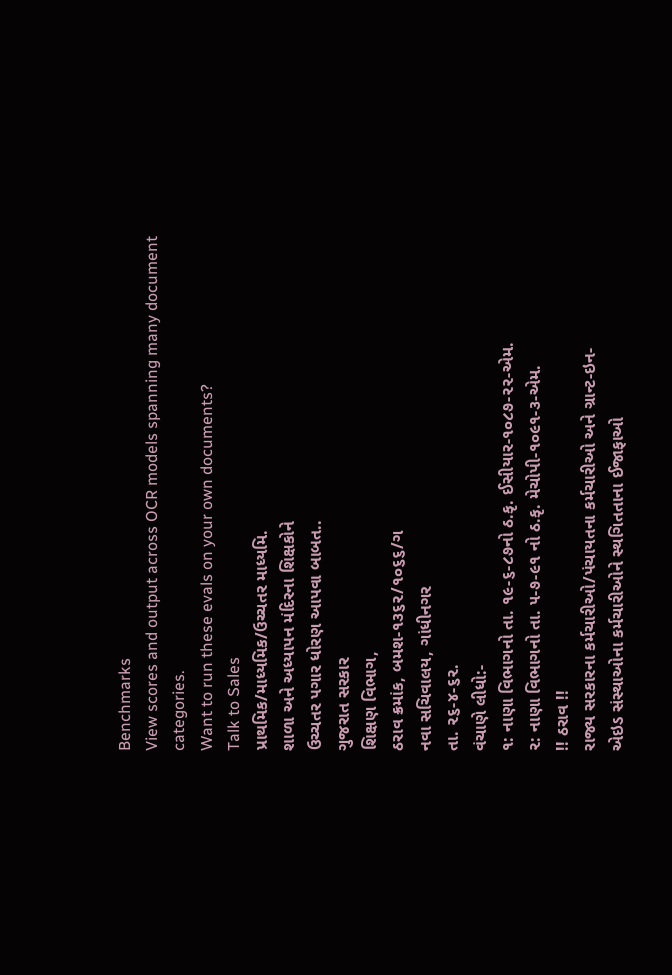Benchmarks
View scores and output across OCR models spanning many document categories.
Want to run these evals on your own documents?
Talk to Sales
પ્રાથમિક/માધ્યમિક/ઉચ્ચતર માધ્યમિ.
શાળા અને અધ્યાપન મંદિરના શિક્ષકોને
ઉચ્ચતર પગાર ધોરણ આપવા બાબત..
ગુજરાત સરકાર
શિક્ષણ વિભાગ,
ઠરાવ ક્રમાંક, બમશ-૧૩૬૨/૧૦૬૬/ગ
નવા સચિવાલય, ગાંધીનગર
તા. ૨૬-૪-૬૨.
વંચાણે લીધો:-
૧: નાણા વિભાગનો તા. ૧૯-૬-૮૭નો ઠ.કૃ. ઈસીયાર-૧૦૮૭-૨૨-એમ.
૨: નાણા વિભાગનો તા. ૫-૭-૯૧ નો ઠ.કૃ. મેચોપી-૧૦૯૧-૩-એમ.
!! ઠરાવ !!
રાજ્ય સરકારના કર્મચારીઓ/પંચાયતના કર્મચારીઓ અને ગ્રાન્ટ-ઇન-
એઇડ સંસ્થાઓના કર્મચારીઓને સ્થગિતતાના ઈજાફાઓ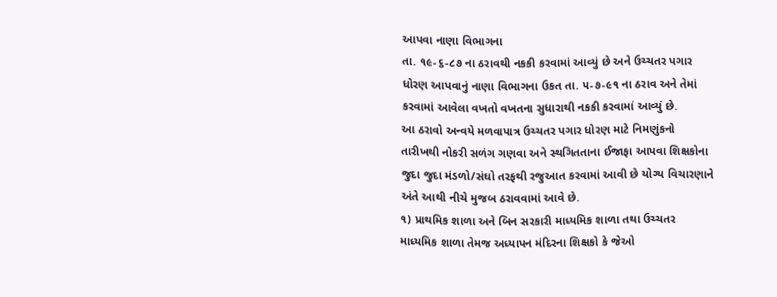આપવા નાણા વિભાગના
તા. ૧૯-૬-૮૭ ના ઠરાવથી નકકી કરવામાં આવ્યું છે અને ઉચ્ચતર પગાર
ધોરણ આપવાનું નાણા વિભાગના ઉકત તા. ૫-૭-૯૧ ના ઠરાવ અને તેમાં
કરવામાં આવેલા વખતો વખતના સુધારાથી નકકી કરવામાં આવ્યું છે.
આ ઠરાવો અન્વયે મળવાપાત્ર ઉચ્ચતર પગાર ધોરણ માટે નિમણુંકનો
તારીખથી નોકરી સળંગ ગણવા અને સ્થગિતતાના ઈજાફા આપવા શિક્ષકોના
જુદા જુદા મંડળો/સંઘો તરફથી રજુઆત કરવામાં આવી છે યોગ્ય વિચારણાને
અંતે આથી નીચે મુજબ ઠરાવવામાં આવે છે.
૧) પ્રાથમિક શાળા અને બિન સરકારી માધ્યમિક શાળા તથા ઉચ્ચતર
માધ્યમિક શાળા તેમજ અધ્યાપન મંદિરના શિક્ષકો કે જેઓ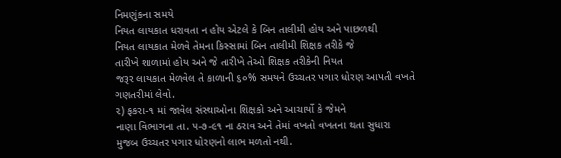નિમણુંકના સમયે
નિયત લાયકાત ધરાવતા ન હોય એટલે કે બિન તાલીમી હોય અને પાછળથી
નિયત લાયકાત મેળવે તેમના કિસ્સામાં બિન તાલીમી શિક્ષક તરીકે જે
તારીખે શાળામાં હોય અને જે તારીખે તેઓ શિક્ષક તરીકેની નિયત
જરૂર લાયકાત મેળવેલ તે કાળાની ૬૦% સમયને ઉચ્ચતર પગાર ધોરણ આપતી વખતે
ગણતરીમાં લેવો.
૨) ફકરા-૧ માં જાવેલ સંસ્થાઓના શિક્ષકો અને આચાર્યો કે જેમને
નાણા વિભાગના તા. ૫-૭-૯૧ ના ઠરાવ અને તેમાં વખતો વખતના થતા સુધારા
મુજબ ઉચ્ચતર પગાર ધોરણનો લાભ મળતો નથી.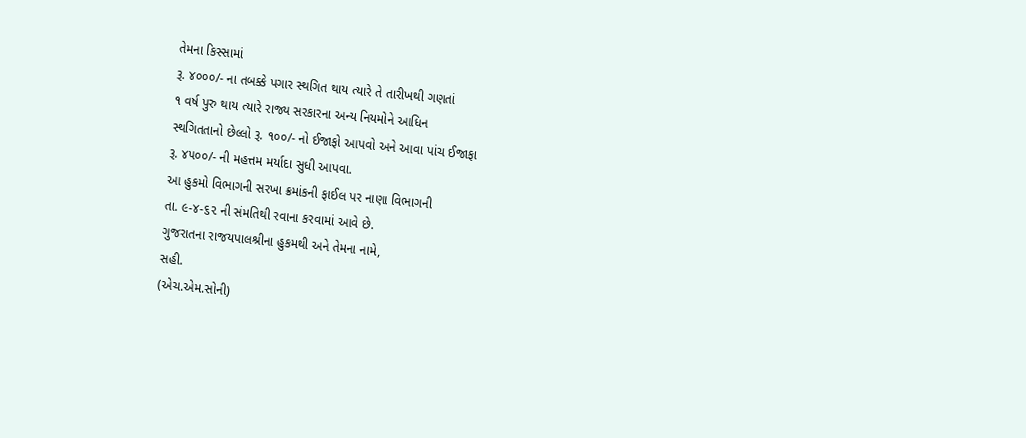તેમના કિસ્સામાં
રૂ. ૪૦૦૦/- ના તબક્કે પગાર સ્થગિત થાય ત્યારે તે તારીખથી ગણતાં
૧ વર્ષ પુરુ થાય ત્યારે રાજ્ય સરકારના અન્ય નિયમોને આધિન
સ્થગિતતાનો છેલ્લો રૂ. ૧૦૦/- નો ઈજાફો આપવો અને આવા પાંચ ઈજાફા
રૂ. ૪૫૦૦/- ની મહત્તમ મર્યાદા સુધી આપવા.
આ હુકમો વિભાગની સરખા ક્રમાંકની ફાઈલ પર નાણા વિભાગની
તા. ૯-૪-૬૨ ની સંમતિથી રવાના કરવામાં આવે છે.
ગુજરાતના રાજયપાલશ્રીના હુકમથી અને તેમના નામે,
સહી.
(એચ.એમ.સોની)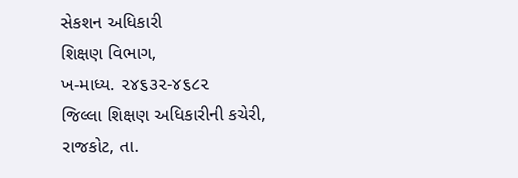સેકશન અધિકારી
શિક્ષણ વિભાગ,
ખ-માધ્ય. ૨૪૬૩૨-૪૬૮૨
જિલ્લા શિક્ષણ અધિકારીની કચેરી,
રાજકોટ, તા.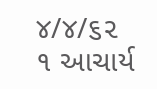૪/૪/૬૨
૧ આચાર્ય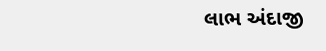લાભ અંદાજી